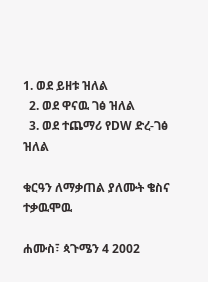1. ወደ ይዘቱ ዝለል
  2. ወደ ዋናዉ ገፅ ዝለል
  3. ወደ ተጨማሪ የDW ድረ-ገፅ ዝለል

ቁርዓን ለማቃጠል ያለሙት ቄስና ተቃዉሞዉ

ሐሙስ፣ ጳጉሜን 4 2002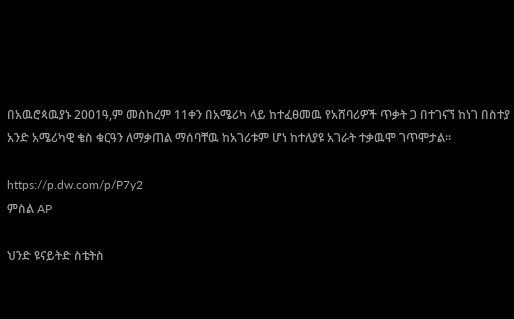በአዉሮጳዉያኑ 2001ዓ,ም መስከረም 11ቀን በአሜሪካ ላይ ከተፈፀመዉ የአሸባሪዎች ጥቃት ጋ በተገናኘ ከነገ በስተያ አንድ አሜሪካዊ ቄስ ቁርዓን ለማቃጠል ማሰባቸዉ ከአገሪቱም ሆነ ከተለያዩ አገራት ተቃዉሞ ገጥሞታል።

https://p.dw.com/p/P7y2
ምስል AP

ህንድ ዩናይትድ ስቴትስ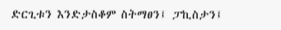ድርጊቱን እንድታስቆም ስትማፀን፤ ፓኪስታን፤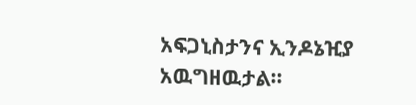አፍጋኒስታንና ኢንዶኔዢያ አዉግዘዉታል።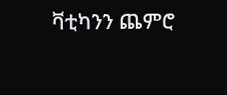ቫቲካንን ጨምሮ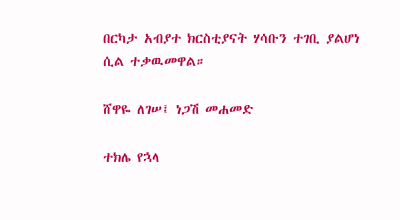በርካታ አብያተ ክርስቲያናት ሃሳቡን ተገቢ ያልሆነ ሲል ተቃዉመዋል።

ሸዋዬ ለገሠ፤ ነጋሽ መሐመድ

ተክሌ የኋላ